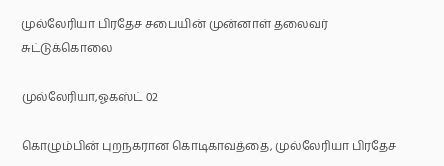முல்லேரியா பிரதேச சபையின் முன்னாள் தலைவர் சுட்டுக்கொலை

முல்லேரியா,ஓகஸ்ட் 02

கொழும்பின் புறநகரான கொடிகாவத்தை, முல்லேரியா பிரதேச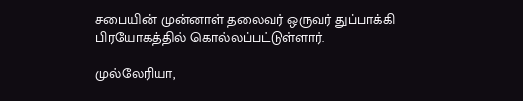சபையின் முன்னாள் தலைவர் ஒருவர் துப்பாக்கி பிரயோகத்தில் கொல்லப்பட்டுள்ளார்.

முல்லேரியா,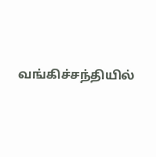வங்கிச்சந்தியில்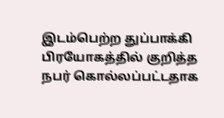இடம்பெற்ற துப்பாக்கி பிரயோகத்தில் குறித்த நபர் கொல்லப்பட்டதாக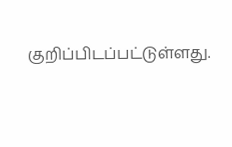குறிப்பிடப்பட்டுள்ளது.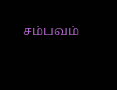சம்பவம்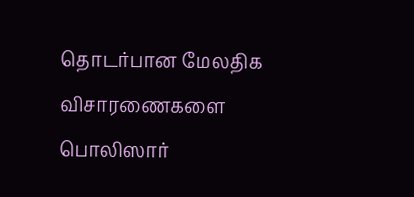தொடர்பான மேலதிக விசாரணைகளை பொலிஸார்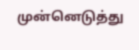முன்னெடுத்து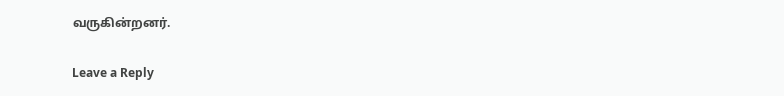வருகின்றனர்.

Leave a Reply